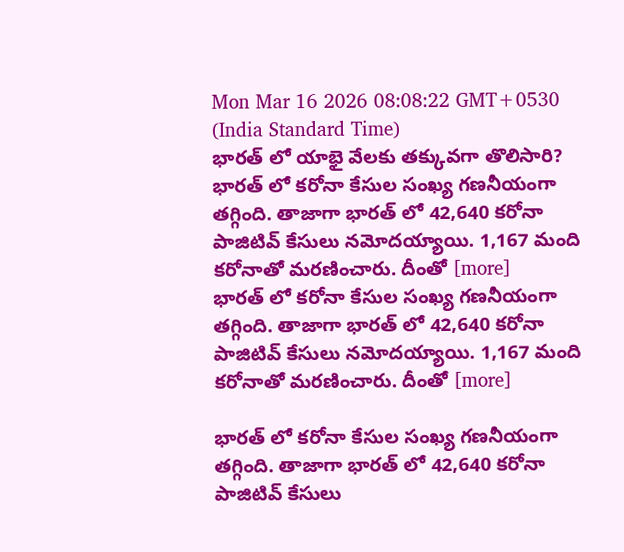Mon Mar 16 2026 08:08:22 GMT+0530 (India Standard Time)
భారత్ లో యాభై వేలకు తక్కువగా తొలిసారి?
భారత్ లో కరోనా కేసుల సంఖ్య గణనీయంగా తగ్గింది. తాజాగా భారత్ లో 42,640 కరోనా పాజిటివ్ కేసులు నమోదయ్యాయి. 1,167 మంది కరోనాతో మరణించారు. దీంతో [more]
భారత్ లో కరోనా కేసుల సంఖ్య గణనీయంగా తగ్గింది. తాజాగా భారత్ లో 42,640 కరోనా పాజిటివ్ కేసులు నమోదయ్యాయి. 1,167 మంది కరోనాతో మరణించారు. దీంతో [more]

భారత్ లో కరోనా కేసుల సంఖ్య గణనీయంగా తగ్గింది. తాజాగా భారత్ లో 42,640 కరోనా పాజిటివ్ కేసులు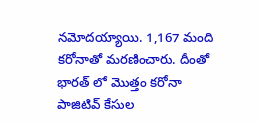నమోదయ్యాయి. 1,167 మంది కరోనాతో మరణించారు. దీంతో భారత్ లో మొత్తం కరోనా పాజిటివ్ కేసుల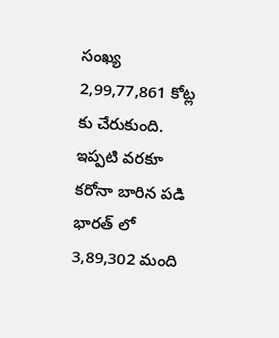సంఖ్య 2,99,77,861 కోట్ల కు చేరుకుంది. ఇప్పటి వరకూ కరోనా బారిన పడి భారత్ లో 3,89,302 మంది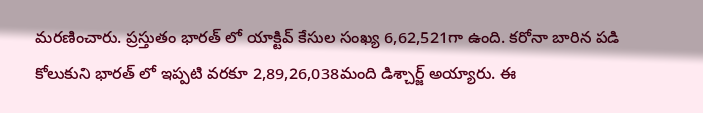మరణించారు. ప్రస్తుతం భారత్ లో యాక్టివ్ కేసుల సంఖ్య 6,62,521గా ఉంది. కరోనా బారిన పడి కోలుకుని భారత్ లో ఇప్పటి వరకూ 2,89,26,038మంది డిశ్చార్జ్ అయ్యారు. ఈ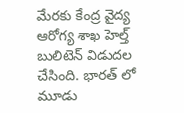మేరకు కేంద్ర వైద్య ఆరోగ్య శాఖ హెల్త్ బులిటెన్ విడుదల చేసింది. భారత్ లో మూడు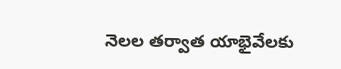నెలల తర్వాత యాభైవేలకు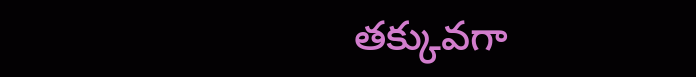తక్కువగా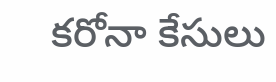కరోనా కేసులు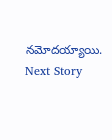నమోదయ్యాయి.
Next Story